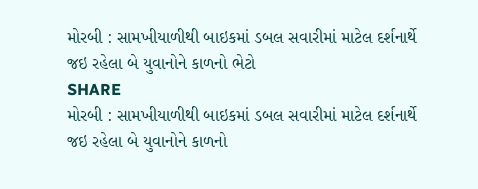મોરબી : સામખીયાળીથી બાઇકમાં ડબલ સવારીમાં માટેલ દર્શનાર્થે જઇ રહેલા બે યુવાનોને કાળનો ભેટો
SHARE
મોરબી : સામખીયાળીથી બાઇકમાં ડબલ સવારીમાં માટેલ દર્શનાર્થે જઇ રહેલા બે યુવાનોને કાળનો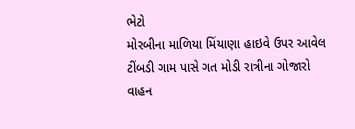ભેટો
મોરબીના માળિયા મિંયાણા હાઇવે ઉપર આવેલ ટીંબડી ગામ પાસે ગત મોડી રાત્રીના ગોજારો વાહન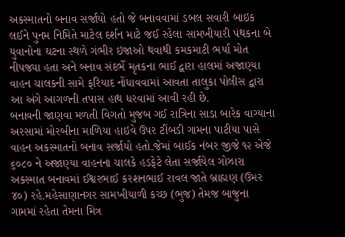અકસ્માતનો બનાવ સર્જાયો હતો જે બનાવવામાં ડબલ સવારી બાઇક લઈને પુનમ નિમિતે માટેલ દર્શન માટે જઈ રહેલા સામખીયારી પંથકના બે યુવાનોના ઘટના સ્થળે ગંભીર ઇજાઓ થવાથી કમકમાટી ભર્યા મોત નીપજ્યા હતા અને બનાવ સંદર્ભે મૃતકના ભાઈ દ્વારા હાલમાં અજાણ્યા વાહન ચાલકની સામે ફરિયાદ નોંધાવવામાં આવતા તાલુકા પોલીસ દ્વારા આ અંગે આગળની તપાસ હાથ ધરવામાં આવી રહી છે.
બનાવની જાણવા મળતી વિગતો મુજબ ગઈ રાત્રિના સાડા બારેક વાગ્યાના અરસામાં મોરબીના માળિયા હાઇવે ઉપર ટીંબડી ગામના પાટીયા પાસે વાહન અકસ્માતનો બનાવ સર્જાયો હતો.જેમાં બાઈક નંબર જીજે ૧૨ એજે ૬૦૮૦ ને અજાણ્યા વાહનના ચાલકે હડફેટે લેતા સર્જાયેલ ગોઝારા અકસ્માત બનાવમાં ઈશ્વરભાઈ કરશનભાઈ રાવલ જાતે બ્રાહ્મણ (ઉમર ૪૦) રહે.મહેસાણાનગર સામખીયાળી કચ્છ (ભુજ) તેમજ બાજુના ગામમાં રહેતા તેમના મિત્ર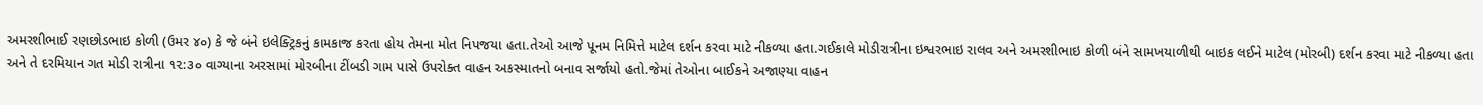અમરશીભાઈ રણછોડભાઇ કોળી (ઉમર ૪૦) કે જે બંને ઇલેક્ટ્રિકનું કામકાજ કરતા હોય તેમના મોત નિપજયા હતા.તેઓ આજે પૂનમ નિમિત્તે માટેલ દર્શન કરવા માટે નીકળ્યા હતા.ગઈકાલે મોડીરાત્રીના ઇશ્વરભાઇ રાલવ અને અમરશીભાઇ કોળી બંને સામખયાળીથી બાઇક લઈને માટેલ (મોરબી) દર્શન કરવા માટે નીકળ્યા હતા અને તે દરમિયાન ગત મોડી રાત્રીના ૧૨:૩૦ વાગ્યાના અરસામાં મોરબીના ટીંબડી ગામ પાસે ઉપરોક્ત વાહન અકસ્માતનો બનાવ સર્જાયો હતો.જેમાં તેઓના બાઈકને અજાણ્યા વાહન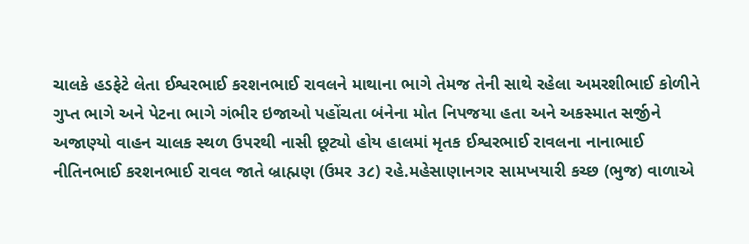ચાલકે હડફેટે લેતા ઈશ્વરભાઈ કરશનભાઈ રાવલને માથાના ભાગે તેમજ તેની સાથે રહેલા અમરશીભાઈ કોળીને ગુપ્ત ભાગે અને પેટના ભાગે ગંભીર ઇજાઓ પહોંચતા બંનેના મોત નિપજયા હતા અને અકસ્માત સર્જીને અજાણ્યો વાહન ચાલક સ્થળ ઉપરથી નાસી છૂટ્યો હોય હાલમાં મૃતક ઈશ્વરભાઈ રાવલના નાનાભાઈ નીતિનભાઈ કરશનભાઈ રાવલ જાતે બ્રાહ્મણ (ઉમર ૩૮) રહે.મહેસાણાનગર સામખયારી કચ્છ (ભુજ) વાળાએ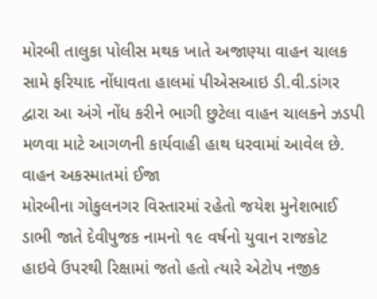મોરબી તાલુકા પોલીસ મથક ખાતે અજાણ્યા વાહન ચાલક સામે ફરિયાદ નોંધાવતા હાલમાં પીએસઆઇ ડી.વી.ડાંગર દ્વારા આ અંગે નોંધ કરીને ભાગી છુટેલા વાહન ચાલકને ઝડપી મળવા માટે આગળની કાર્યવાહી હાથ ધરવામાં આવેલ છે.
વાહન અકસ્માતમાં ઈજા
મોરબીના ગોકુલનગર વિસ્તારમાં રહેતો જયેશ મુનેશભાઈ ડાભી જાતે દેવીપુજક નામનો ૧૯ વર્ષનો યુવાન રાજકોટ હાઇવે ઉપરથી રિક્ષામાં જતો હતો ત્યારે એટોપ નજીક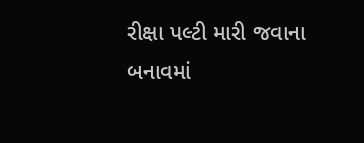રીક્ષા પલ્ટી મારી જવાના બનાવમાં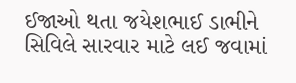ઈજાઓ થતા જયેશભાઈ ડાભીને સિવિલે સારવાર માટે લઈ જવામાં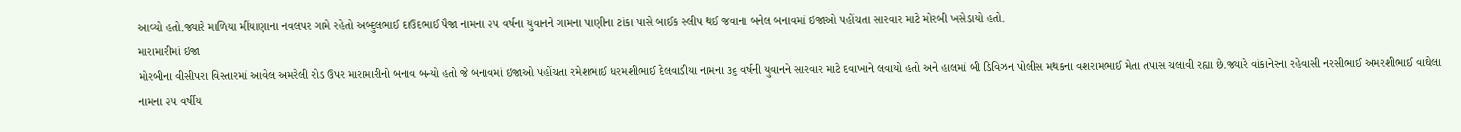આવ્યો હતો.જ્યારે માળિયા મીંયાણાના નવલપર ગામે રહેતો અબ્દુલભાઈ દાઉદભાઈ પૈજા નામના ૨૫ વર્ષના યુવાનને ગામના પાણીના ટાંકા પાસે બાઈક સ્લીપ થઈ જવાના બનેલ બનાવમાં ઇજાઓ પહોંચતા સારવાર માટે મોરબી ખસેડાયો હતો.
મારામારીમાં ઇજા
મોરબીના વીસીપરા વિસ્તારમાં આવેલ અમરેલી રોડ ઉપર મારામારીનો બનાવ બન્યો હતો જે બનાવમાં ઇજાઓ પહોંચતા રમેશભાઈ ધરમશીભાઈ દેલવાડીયા નામના ૩૬ વર્ષની યુવાનને સારવાર માટે દવાખાને લવાયો હતો અને હાલમાં બી ડિવિઝન પોલીસ મથકના વશરામભાઈ મેતા તપાસ ચલાવી રહ્યા છે.જ્યારે વાંકાનેરના રહેવાસી નરસીભાઈ અમરશીભાઈ વાઘેલા નામના ૨૫ વર્ષીય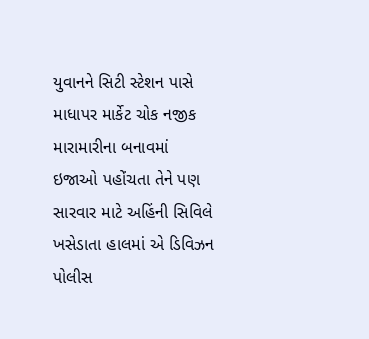યુવાનને સિટી સ્ટેશન પાસે માધાપર માર્કેટ ચોક નજીક મારામારીના બનાવમાં ઇજાઓ પહોંચતા તેને પણ સારવાર માટે અહિંની સિવિલે ખસેડાતા હાલમાં એ ડિવિઝન પોલીસ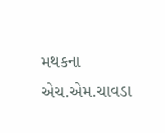મથકના એચ.એમ.ચાવડા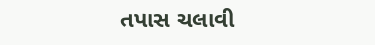તપાસ ચલાવી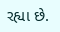રહ્યા છે.